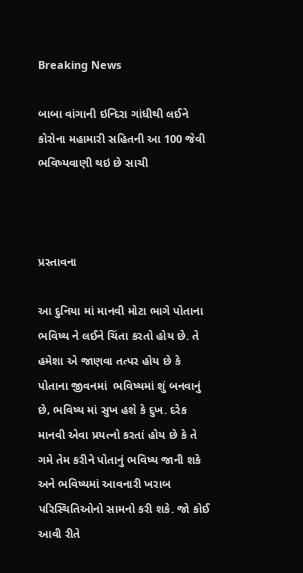Breaking News

બાબા વાંગાની ઇન્દિરા ગાંધીથી લઈને કોરોના મહામારી સહિતની આ 100 જેવી ભવિષ્યવાણી થઇ છે સાચી



પ્રસ્તાવના

આ દુનિયા માં માનવી મોટા ભાગે પોતાના ભવિષ્ય ને લઈને ચિંતા કરતો હોય છે. તે હમેશા એ જાણવા તત્પર હોય છે કે પોતાના જીવનમાં  ભવિષ્યમાં શું બનવાનું છે, ભવિષ્ય માં સુખ હશે કે દુખ. દરેક માનવી એવા પ્રયત્નો કરતાં હોય છે કે તે ગમે તેમ કરીને પોતાનું ભવિષ્ય જાની શકે અને ભવિષ્યમાં આવનારી ખરાબ પરિસ્થિતિઓનો સામનો કરી શકે. જો કોઈ આવી રીતે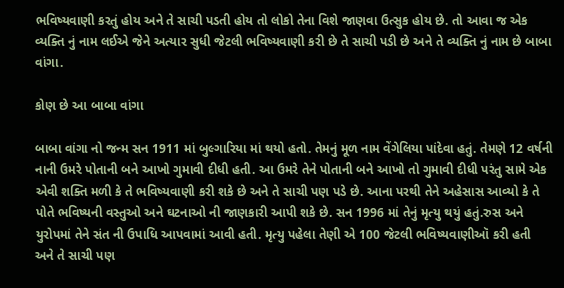ભવિષ્યવાણી કરતું હોય અને તે સાચી પડતી હોય તો લોકો તેના વિશે જાણવા ઉત્સુક હોય છે. તો આવા જ એક વ્યક્તિ નું નામ લઈએ જેને અત્યાર સુધી જેટલી ભવિષ્યવાણી કરી છે તે સાચી પડી છે અને તે વ્યક્તિ નું નામ છે બાબા વાંગા.

કોણ છે આ બાબા વાંગા

બાબા વાંગા નો જન્મ સન 1911 માં બુલ્ગારિયા માં થયો હતો. તેમનું મૂળ નામ વેંગેલિયા પાંદેવા હતું. તેમણે 12 વર્ષની નાની ઉમરે પોતાની બને આખો ગુમાવી દીધી હતી. આ ઉમરે તેને પોતાની બને આખો તો ગુમાવી દીધી પરંતુ સામે એક એવી શક્તિ મળી કે તે ભવિષ્યવાણી કરી શકે છે અને તે સાચી પણ પડે છે. આના પરથી તેને અહેસાસ આવ્યો કે તે પોતે ભવિષ્યની વસ્તુઓ અને ઘટનાઓ ની જાણકારી આપી શકે છે. સન 1996 માં તેનું મૃત્યુ થયું હતું.રુસ અને યુરોપમાં તેને સંત ની ઉપાધિ આપવામાં આવી હતી. મૃત્યુ પહેલા તેણી એ 100 જેટલી ભવિષ્યવાણીઑ કરી હતી અને તે સાચી પણ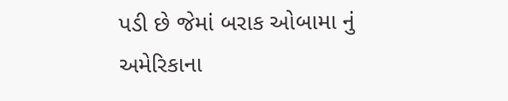પડી છે જેમાં બરાક ઓબામા નું અમેરિકાના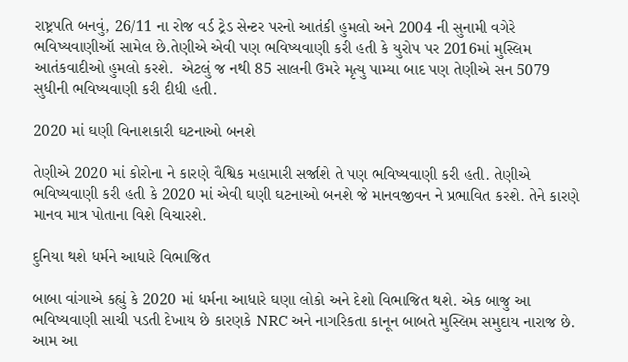રાષ્ટ્રપતિ બનવું, 26/11 ના રોજ વર્ડ ટ્રેડ સેન્ટર પરનો આતંકી હુમલો અને 2004 ની સુનામી વગેરે ભવિષ્યવાણીઑ સામેલ છે.તેણીએ એવી પણ ભવિષ્યવાણી કરી હતી કે યુરોપ પર 2016માં મુસ્લિમ આતંકવાદીઓ હુમલો કરશે.  એટલું જ નથી 85 સાલની ઉમરે મૃત્યુ પામ્યા બાદ પણ તેણીએ સન 5079 સુધીની ભવિષ્યવાણી કરી દીધી હતી.

2020 માં ઘણી વિનાશકારી ઘટનાઓ બનશે

તેણીએ 2020 માં કોરોના ને કારણે વૈશ્વિક મહામારી સર્જાશે તે પણ ભવિષ્યવાણી કરી હતી. તેણીએ ભવિષ્યવાણી કરી હતી કે 2020 માં એવી ઘણી ઘટનાઓ બનશે જે માનવજીવન ને પ્રભાવિત કરશે. તેને કારણે માનવ માત્ર પોતાના વિશે વિચારશે.

દુનિયા થશે ધર્મને આધારે વિભાજિત

બાબા વાંગાએ કહ્યું કે 2020 માં ધર્મના આધારે ઘણા લોકો અને દેશો વિભાજિત થશે. એક બાજુ આ ભવિષ્યવાણી સાચી પડતી દેખાય છે કારણકે NRC અને નાગરિકતા કાનૂન બાબતે મુસ્લિમ સમુદાય નારાજ છે. આમ આ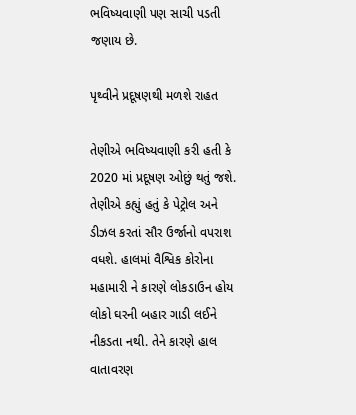ભવિષ્યવાણી પણ સાચી પડતી જણાય છે.

પૃથ્વીને પ્રદૂષણથી મળશે રાહત

તેણીએ ભવિષ્યવાણી કરી હતી કે 2020 માં પ્રદૂષણ ઓછું થતું જશે. તેણીએ કહ્યું હતું કે પેટ્રોલ અને ડીઝલ કરતાં સૌર ઉર્જાનો વપરાશ વધશે. હાલમાં વૈશ્વિક કોરોના મહામારી ને કારણે લોકડાઉન હોય લોકો ઘરની બહાર ગાડી લઈને નીકડતા નથી. તેને કારણે હાલ વાતાવરણ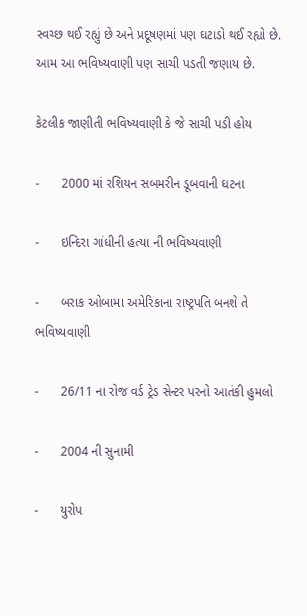સ્વચ્છ થઈ રહ્યું છે અને પ્રદૂષણમાં પણ ઘટાડો થઈ રહ્યો છે. આમ આ ભવિષ્યવાણી પણ સાચી પડતી જણાય છે.

કેટલીક જાણીતી ભવિષ્યવાણી કે જે સાચી પડી હોય

-      2000 માં રશિયન સબમરીન ડૂબવાની ઘટના

-      ઇન્દિરા ગાંધીની હત્યા ની ભવિષ્યવાણી

-      બરાક ઓબામા અમેરિકાના રાષ્ટ્રપતિ બનશે તે ભવિષ્યવાણી

-      26/11 ના રોજ વર્ડ ટ્રેડ સેન્ટર પરનો આતંકી હુમલો

-      2004 ની સુનામી

-      યુરોપ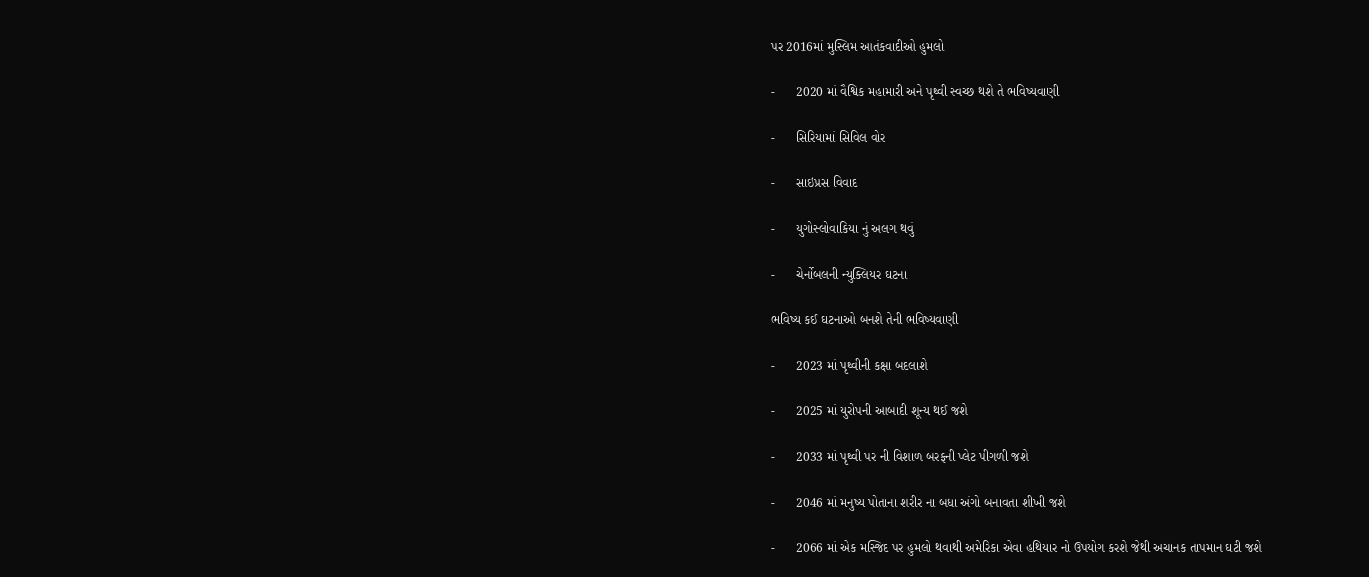પર 2016માં મુસ્લિમ આતંકવાદીઓ હુમલો

-      2020 માં વૈશ્વિક મહામારી અને પૃથ્વી સ્વચ્છ થશે તે ભવિષ્યવાણી

-      સિરિયામાં સિવિલ વોર

-      સાઇપ્રસ વિવાદ

-      યુગોસ્લોવાકિયા નું અલગ થવું

-      ચેર્નોબલની ન્યુક્લિયર ઘટના

ભવિષ્ય કઈ ઘટનાઓ બનશે તેની ભવિષ્યવાણી

-      2023 માં પૃથ્વીની કક્ષા બદલાશે

-      2025 માં યુરોપની આબાદી શૂન્ય થઈ જશે

-      2033 માં પૃથ્વી પર ની વિશાળ બરફની પ્લેટ પીગળી જશે

-      2046 માં મનુષ્ય પોતાના શરીર ના બધા અંગો બનાવતા શીખી જશે

-      2066 માં એક મસ્જિદ પર હુમલો થવાથી અમેરિકા એવા હથિયાર નો ઉપયોગ કરશે જેથી અચાનક તાપમાન ઘટી જશે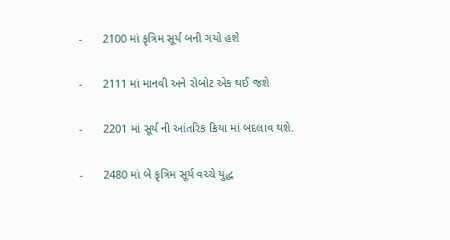-      2100 માં કૃત્રિમ સૂર્ય બની ગયો હશે

-      2111 માં માનવી અને રોબોટ એક થઈ જશે

-      2201 માં સૂર્ય ની આંતરિક ક્રિયા માં બદલાવ થશે.

-      2480 માં બે કૃત્રિમ સૂર્ય વચ્ચે યુદ્ધ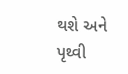થશે અને પૃથ્વી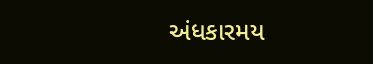અંધકારમય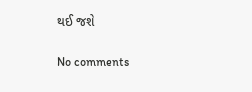થઈ જશે

No comments